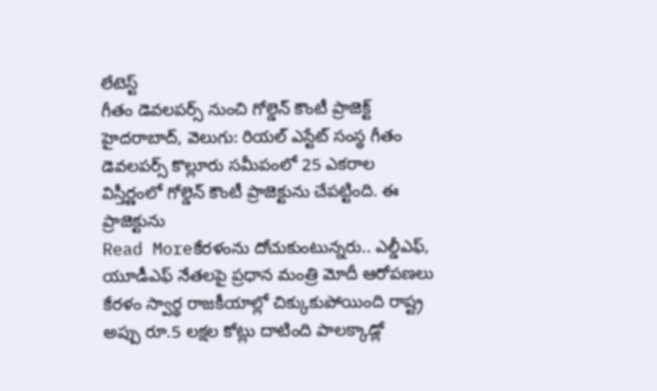లేటెస్ట్
గీతం డెవలపర్స్ నుంచి గోల్డెన్ కౌంటీ ప్రాజెక్ట్
హైదరాబాద్, వెలుగు: రియల్ ఎస్టేట్ సంస్థ గీతం డెవలపర్స్ కొల్లూరు సమీపంలో 25 ఎకరాల విస్తీర్ణంలో గోల్డెన్ కౌంటీ ప్రాజెక్టును చేపట్టింది. ఈ ప్రాజెక్టును
Read Moreకేరళంను దోచుకుంటున్నరు.. ఎల్డీఎఫ్, యూడీఎఫ్ నేతలపై ప్రధాన మంత్రి మోదీ ఆరోపణలు
కేరళం స్వార్థ రాజకీయాల్లో చిక్కుకుపోయింది రాష్ట్ర అప్పు రూ.5 లక్షల కోట్లు దాటింది పాలక్కాడ్లో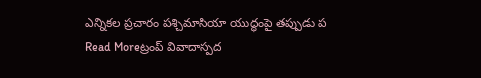ఎన్నికల ప్రచారం పశ్చిమాసియా యుద్ధంపై తప్పుడు ప
Read Moreట్రంప్ వివాదాస్పద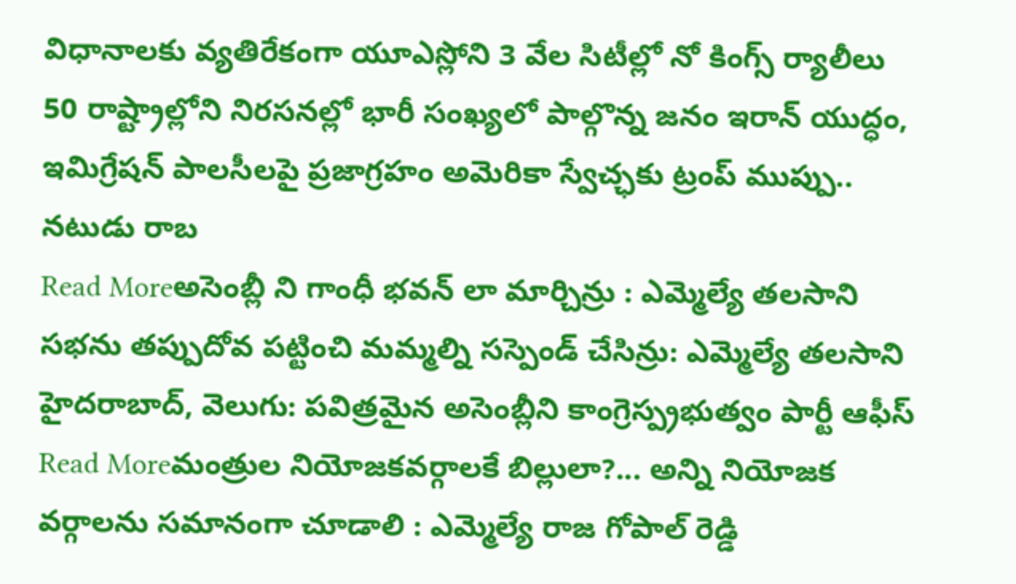విధానాలకు వ్యతిరేకంగా యూఎస్లోని 3 వేల సిటీల్లో నో కింగ్స్ ర్యాలీలు
50 రాష్ట్రాల్లోని నిరసనల్లో భారీ సంఖ్యలో పాల్గొన్న జనం ఇరాన్ యుద్ధం, ఇమిగ్రేషన్ పాలసీలపై ప్రజాగ్రహం అమెరికా స్వేచ్ఛకు ట్రంప్ ముప్పు.. నటుడు రాబ
Read Moreఅసెంబ్లీ ని గాంధీ భవన్ లా మార్చిన్రు : ఎమ్మెల్యే తలసాని
సభను తప్పుదోవ పట్టించి మమ్మల్ని సస్పెండ్ చేసిన్రు: ఎమ్మెల్యే తలసాని హైదరాబాద్, వెలుగు: పవిత్రమైన అసెంబ్లీని కాంగ్రెస్ప్రభుత్వం పార్టీ ఆఫీస్
Read Moreమంత్రుల నియోజకవర్గాలకే బిల్లులా?... అన్ని నియోజక వర్గాలను సమానంగా చూడాలి : ఎమ్మెల్యే రాజ గోపాల్ రెడ్డి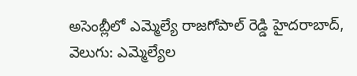అసెంబ్లీలో ఎమ్మెల్యే రాజగోపాల్ రెడ్డి హైదరాబాద్, వెలుగు: ఎమ్మెల్యేల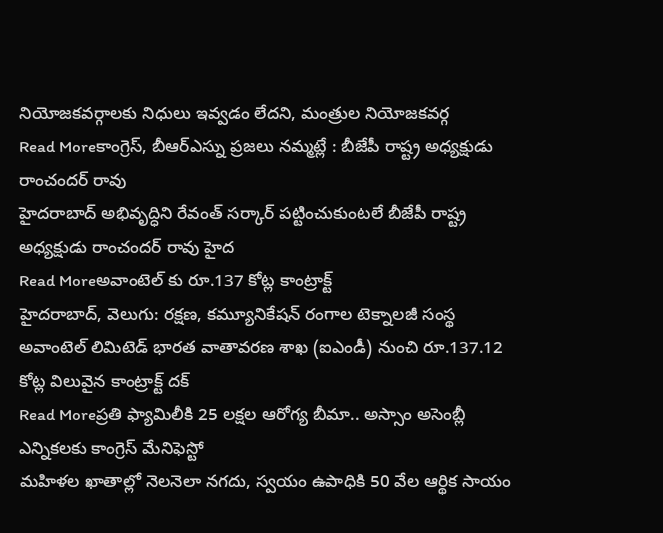నియోజకవర్గాలకు నిధులు ఇవ్వడం లేదని, మంత్రుల నియోజకవర్గ
Read Moreకాంగ్రెస్, బీఆర్ఎస్ను ప్రజలు నమ్మట్లే : బీజేపీ రాష్ట్ర అధ్యక్షుడు రాంచందర్ రావు
హైదరాబాద్ అభివృద్ధిని రేవంత్ సర్కార్ పట్టించుకుంటలే బీజేపీ రాష్ట్ర అధ్యక్షుడు రాంచందర్ రావు హైద
Read Moreఅవాంటెల్ కు రూ.137 కోట్ల కాంట్రాక్ట్
హైదరాబాద్, వెలుగు: రక్షణ, కమ్యూనికేషన్ రంగాల టెక్నాలజీ సంస్థ అవాంటెల్ లిమిటెడ్ భారత వాతావరణ శాఖ (ఐఎండీ) నుంచి రూ.137.12 కోట్ల విలువైన కాంట్రాక్ట్ దక్
Read Moreప్రతి ఫ్యామిలీకి 25 లక్షల ఆరోగ్య బీమా.. అస్సాం అసెంబ్లీ ఎన్నికలకు కాంగ్రెస్ మేనిఫెస్టో
మహిళల ఖాతాల్లో నెలనెలా నగదు, స్వయం ఉపాధికి 50 వేల ఆర్థిక సాయం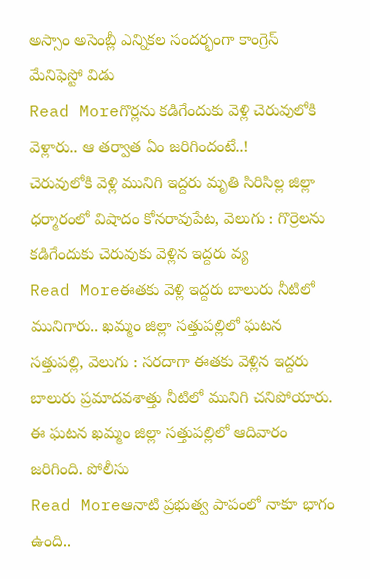అస్సాం అసెంబ్లీ ఎన్నికల సందర్భంగా కాంగ్రెస్ మేనిఫెస్టో విడు
Read Moreగొర్లను కడిగేందుకు వెళ్లి చెరువులోకి వెళ్లారు.. ఆ తర్వాత ఏం జరిగిందంటే..!
చెరువులోకి వెళ్లి మునిగి ఇద్దరు మృతి సిరిసిల్ల జిల్లా ధర్మారంలో విషాదం కోనరావుపేట, వెలుగు : గొర్రెలను కడిగేందుకు చెరువుకు వెళ్లిన ఇద్దరు వ్య
Read Moreఈతకు వెళ్లి ఇద్దరు బాలురు నీటిలో మునిగారు.. ఖమ్మం జిల్లా సత్తుపల్లిలో ఘటన
సత్తుపల్లి, వెలుగు : సరదాగా ఈతకు వెళ్లిన ఇద్దరు బాలురు ప్రమాదవశాత్తు నీటిలో మునిగి చనిపోయారు. ఈ ఘటన ఖమ్మం జిల్లా సత్తుపల్లిలో ఆదివారం జరిగింది. పోలీసు
Read Moreఆనాటి ప్రభుత్వ పాపంలో నాకూ భాగం ఉంది..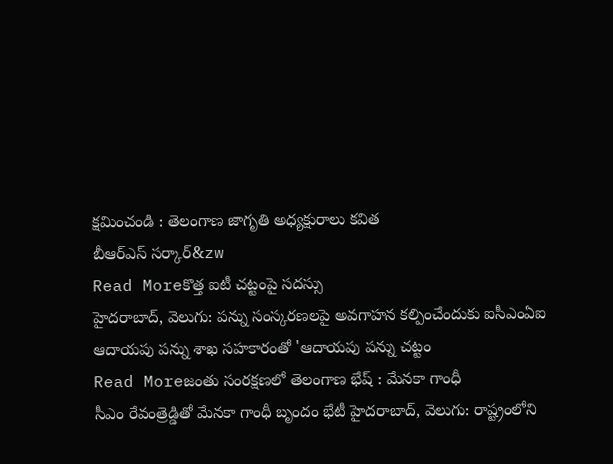క్షమించండి : తెలంగాణ జాగృతి అధ్యక్షురాలు కవిత
బీఆర్ఎస్ సర్కార్&zw
Read Moreకొత్త ఐటీ చట్టంపై సదస్సు
హైదరాబాద్, వెలుగు: పన్ను సంస్కరణలపై అవగాహన కల్పించేందుకు ఐసీఎంఏఐ ఆదాయపు పన్ను శాఖ సహకారంతో 'ఆదాయపు పన్ను చట్టం
Read Moreజంతు సంరక్షణలో తెలంగాణ భేష్ : మేనకా గాంధీ
సీఎం రేవంత్రెడ్డితో మేనకా గాంధీ బృందం భేటీ హైదరాబాద్, వెలుగు: రాష్ట్రంలోని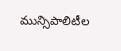మున్సిపాలిటీల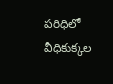పరిధిలో వీధికుక్కల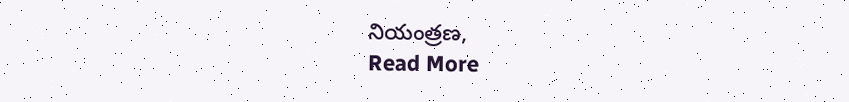నియంత్రణ,
Read More